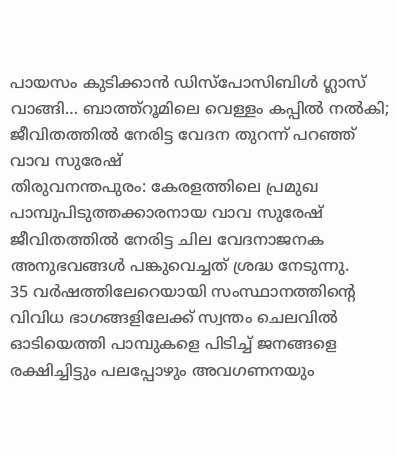പായസം കുടിക്കാൻ ഡിസ്പോസിബിൾ ഗ്ലാസ് വാങ്ങി… ബാത്ത്റൂമിലെ വെള്ളം കപ്പിൽ നൽകി; ജീവിതത്തിൽ നേരിട്ട വേദന തുറന്ന് പറഞ്ഞ് വാവ സുരേഷ്
തിരുവനന്തപുരം: കേരളത്തിലെ പ്രമുഖ പാമ്പുപിടുത്തക്കാരനായ വാവ സുരേഷ് ജീവിതത്തിൽ നേരിട്ട ചില വേദനാജനക അനുഭവങ്ങൾ പങ്കുവെച്ചത് ശ്രദ്ധ നേടുന്നു.
35 വർഷത്തിലേറെയായി സംസ്ഥാനത്തിന്റെ വിവിധ ഭാഗങ്ങളിലേക്ക് സ്വന്തം ചെലവിൽ ഓടിയെത്തി പാമ്പുകളെ പിടിച്ച് ജനങ്ങളെ രക്ഷിച്ചിട്ടും പലപ്പോഴും അവഗണനയും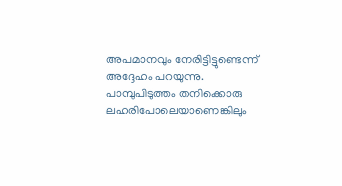അപമാനവും നേരിട്ടിട്ടുണ്ടെന്ന് അദ്ദേഹം പറയുന്നു.
പാമ്പുപിടുത്തം തനിക്കൊരു ലഹരിപോലെയാണെങ്കിലും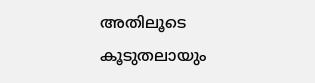അതിലൂടെ കൂടുതലായും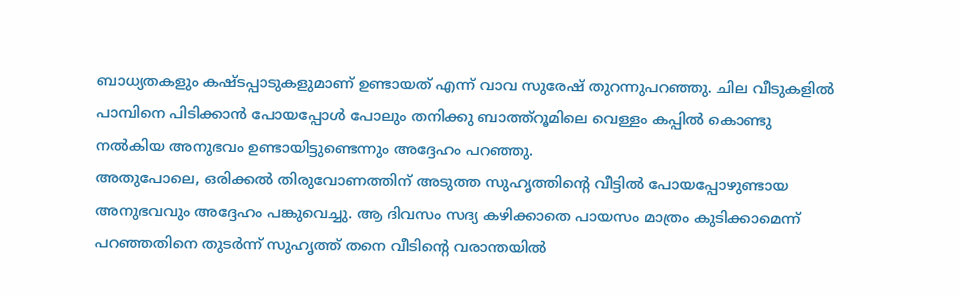ബാധ്യതകളും കഷ്ടപ്പാടുകളുമാണ് ഉണ്ടായത് എന്ന് വാവ സുരേഷ് തുറന്നുപറഞ്ഞു. ചില വീടുകളിൽ പാമ്പിനെ പിടിക്കാൻ പോയപ്പോൾ പോലും തനിക്കു ബാത്ത്റൂമിലെ വെള്ളം കപ്പിൽ കൊണ്ടു നൽകിയ അനുഭവം ഉണ്ടായിട്ടുണ്ടെന്നും അദ്ദേഹം പറഞ്ഞു.
അതുപോലെ, ഒരിക്കൽ തിരുവോണത്തിന് അടുത്ത സുഹൃത്തിന്റെ വീട്ടിൽ പോയപ്പോഴുണ്ടായ അനുഭവവും അദ്ദേഹം പങ്കുവെച്ചു. ആ ദിവസം സദ്യ കഴിക്കാതെ പായസം മാത്രം കുടിക്കാമെന്ന് പറഞ്ഞതിനെ തുടർന്ന് സുഹൃത്ത് തനെ വീടിന്റെ വരാന്തയിൽ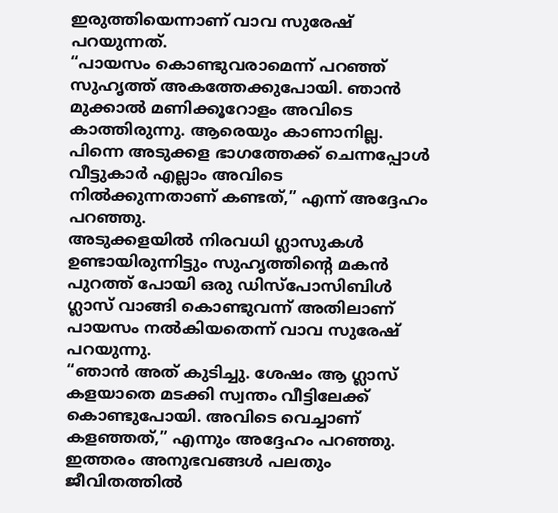ഇരുത്തിയെന്നാണ് വാവ സുരേഷ് പറയുന്നത്.
“പായസം കൊണ്ടുവരാമെന്ന് പറഞ്ഞ് സുഹൃത്ത് അകത്തേക്കുപോയി. ഞാൻ മുക്കാൽ മണിക്കൂറോളം അവിടെ കാത്തിരുന്നു. ആരെയും കാണാനില്ല. പിന്നെ അടുക്കള ഭാഗത്തേക്ക് ചെന്നപ്പോൾ വീട്ടുകാർ എല്ലാം അവിടെ നിൽക്കുന്നതാണ് കണ്ടത്,” എന്ന് അദ്ദേഹം പറഞ്ഞു.
അടുക്കളയിൽ നിരവധി ഗ്ലാസുകൾ ഉണ്ടായിരുന്നിട്ടും സുഹൃത്തിന്റെ മകൻ പുറത്ത് പോയി ഒരു ഡിസ്പോസിബിൾ ഗ്ലാസ് വാങ്ങി കൊണ്ടുവന്ന് അതിലാണ് പായസം നൽകിയതെന്ന് വാവ സുരേഷ് പറയുന്നു.
“ഞാൻ അത് കുടിച്ചു. ശേഷം ആ ഗ്ലാസ് കളയാതെ മടക്കി സ്വന്തം വീട്ടിലേക്ക് കൊണ്ടുപോയി. അവിടെ വെച്ചാണ് കളഞ്ഞത്,” എന്നും അദ്ദേഹം പറഞ്ഞു.
ഇത്തരം അനുഭവങ്ങൾ പലതും ജീവിതത്തിൽ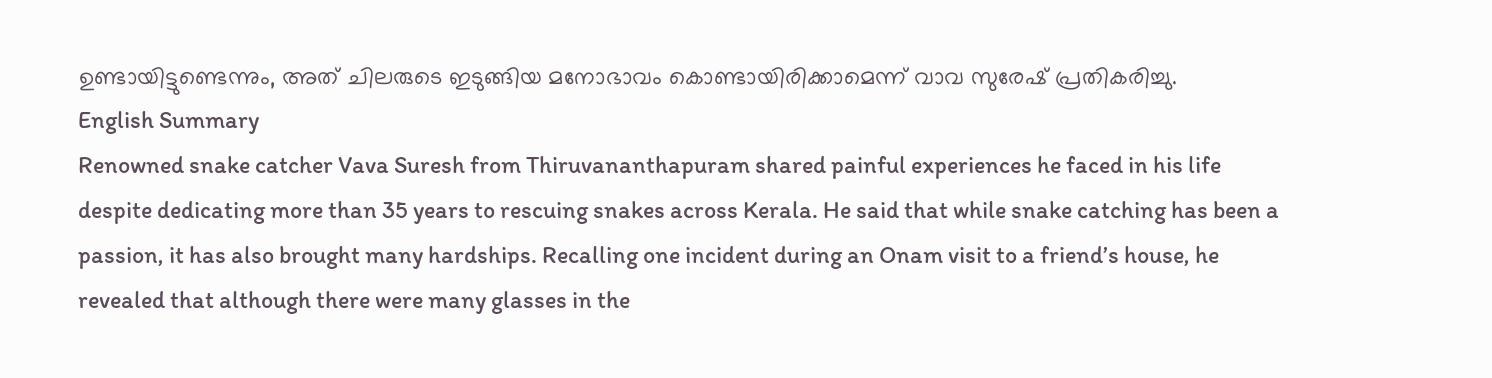ഉണ്ടായിട്ടുണ്ടെന്നും, അത് ചിലരുടെ ഇടുങ്ങിയ മനോഭാവം കൊണ്ടായിരിക്കാമെന്ന് വാവ സുരേഷ് പ്രതികരിച്ചു.
English Summary
Renowned snake catcher Vava Suresh from Thiruvananthapuram shared painful experiences he faced in his life despite dedicating more than 35 years to rescuing snakes across Kerala. He said that while snake catching has been a passion, it has also brought many hardships. Recalling one incident during an Onam visit to a friend’s house, he revealed that although there were many glasses in the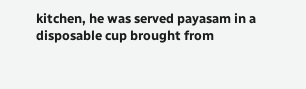kitchen, he was served payasam in a disposable cup brought from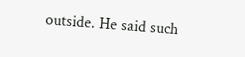outside. He said such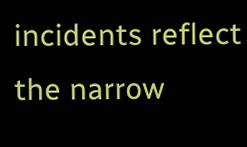incidents reflect the narrow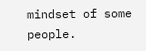mindset of some people.